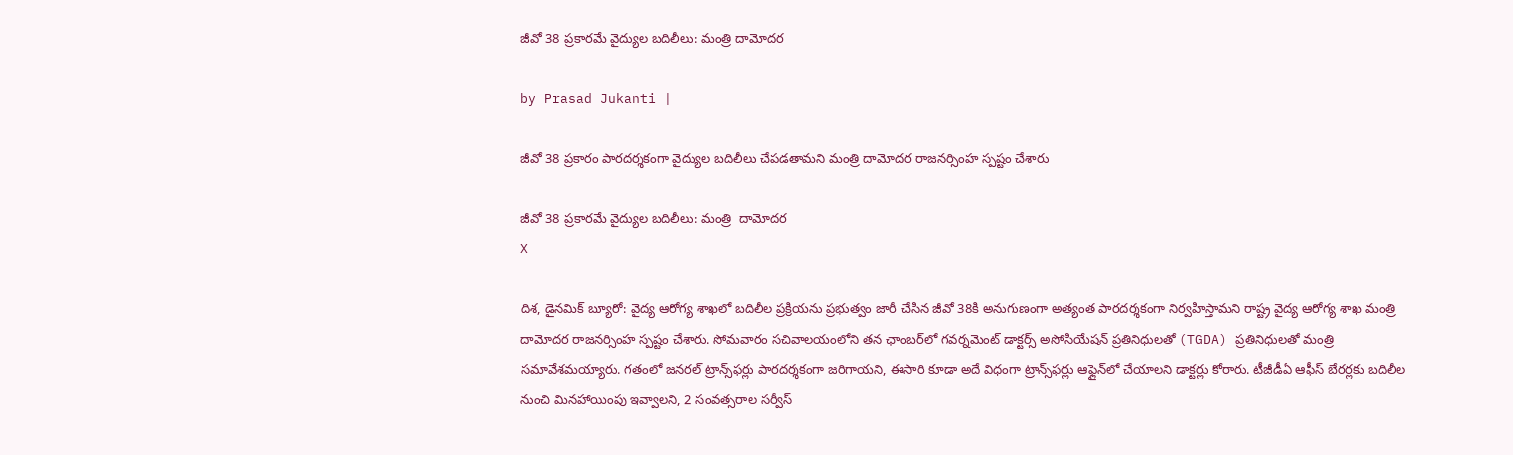జీవో 38 ప్రకారమే వైద్యుల బదిలీలు: మంత్రి దామోదర

by Prasad Jukanti |

జీవో 38 ప్రకారం పారదర్శకంగా వైద్యుల బదిలీలు చేపడతామని మంత్రి దామోదర రాజనర్సింహ స్పష్టం చేశారు

జీవో 38 ప్రకారమే వైద్యుల బదిలీలు: మంత్రి  దామోదర
X

దిశ, డైనమిక్ బ్యూరో: వైద్య ఆరోగ్య శాఖలో బదిలీల ప్రక్రియను ప్రభుత్వం జారీ చేసిన జీవో 38కి అనుగుణంగా అత్యంత పారదర్శకంగా నిర్వహిస్తామని రాష్ట్ర వైద్య ఆరోగ్య శాఖ మంత్రి దామోదర రాజనర్సింహ స్పష్టం చేశారు. సోమవారం సచివాలయంలోని తన ఛాంబర్‌లో గవర్నమెంట్ డాక్టర్స్ అసోసియేషన్‌ ప్రతినిధులతో (TGDA) ప్రతినిధులతో మంత్రి సమావేశమయ్యారు. గతంలో జనరల్ ట్రాన్స్‌ఫర్లు పారదర్శకంగా జరిగాయని, ఈసారి కూడా అదే విధంగా ట్రాన్స్‌ఫర్లు ఆఫ్లైన్‌లో చేయాలని డాక్టర్లు కోరారు. టీజీడీఏ ఆఫీస్ బేరర్లకు బదిలీల నుంచి మినహాయింపు ఇవ్వాలని, 2 సంవత్సరాల సర్వీస్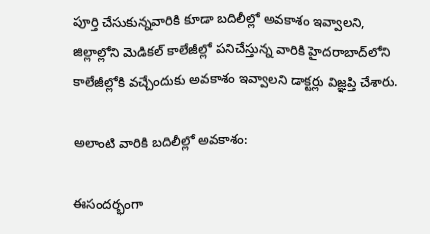పూర్తి చేసుకున్నవారికి కూడా బదిలీల్లో అవకాశం ఇవ్వాలని, జిల్లాల్లోని మెడికల్ కాలేజీల్లో పనిచేస్తున్న వారికి హైదరాబాద్‌లోని కాలేజీల్లోకి వచ్చేందుకు అవకాశం ఇవ్వాలని డాక్టర్లు విజ్ఞప్తి చేశారు.

అలాంటి వారికి బదిలీల్లో అవకాశం:

ఈసందర్భంగా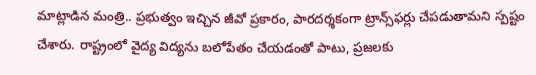మాట్లాడిన మంత్రి.. ప్రభుత్వం ఇచ్చిన జీవో ప్రకారం, పారదర్శకంగా ట్రాన్స్‌ఫర్లు చేపడుతామని స్పష్టం చేశారు. రాష్ట్రంలో వైద్య విద్యను బలోపేతం చేయడంతో పాటు, ప్రజలకు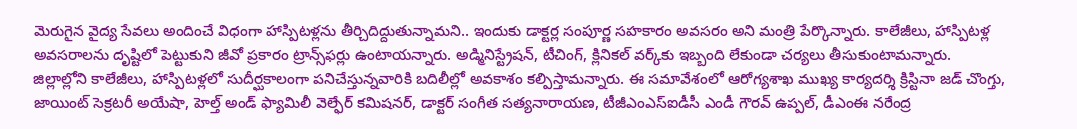మెరుగైన వైద్య సేవలు అందించే విధంగా హాస్పిటళ్లను తీర్చిదిద్దుతున్నామని.. ఇందుకు డాక్టర్ల సంపూర్ణ సహకారం అవసరం అని మంత్రి పేర్కొన్నారు. కాలేజీలు, హాస్పిటళ్ల అవసరాలను దృష్టిలో పెట్టుకుని జీవో ప్రకారం ట్రాన్స్‌ఫర్లు ఉంటాయన్నారు. అడ్మినిస్ట్రేషన్, టీచింగ్, క్లినికల్ వర్క్‌కు ఇబ్బంది లేకుండా చర్యలు తీసుకుంటామన్నారు. జిల్లాల్లోని కాలేజీలు, హాస్పిటళ్లలో సుదీర్ఘకాలంగా పనిచేస్తున్నవారికి బదిలీల్లో అవకాశం కల్పిస్తామన్నారు. ఈ సమావేశంలో ఆరోగ్యశాఖ ముఖ్య కార్యదర్శి క్రిస్టినా జడ్ చొంగ్తు, జాయింట్ సెక్రటరీ అయేషా, హెల్త్ అండ్ ఫ్యామిలీ వెల్ఫేర్ కమిషనర్, డాక్టర్ సంగీత సత్యనారాయణ, టీజీఎంఎస్‌ఐడీసీ ఎండీ గౌరవ్ ఉప్పల్, డీఎంఈ నరేంద్ర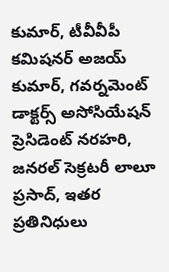కుమార్, టీవీవీపీ కమిషనర్ అజయ్‌ కుమార్, గవర్నమెంట్ డాక్టర్స్‌ అసోసియేషన్ ప్రెసిడెంట్ నరహరి, జనరల్ సెక్రటరీ లాలూ ప్రసాద్, ఇతర ప్రతినిధులు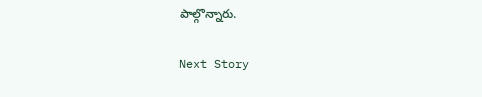పాల్గొన్నారు.

Next Story